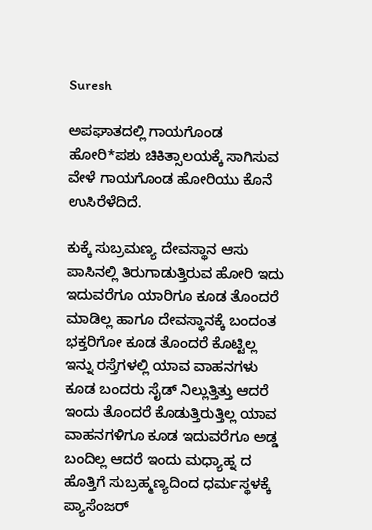Suresh

ಅಪಘಾತದಲ್ಲಿ ಗಾಯಗೊಂಡ ಹೋರಿ*ಪಶು ಚಿಕಿತ್ಸಾಲಯಕ್ಕೆ ಸಾಗಿಸುವ ವೇಳೆ ಗಾಯಗೊಂಡ ಹೋರಿಯು ಕೊನೆ ಉಸಿರೆಳೆದಿದೆ.

ಕುಕ್ಕೆ ಸುಬ್ರಮಣ್ಯ ದೇವಸ್ಥಾನ ಆಸು ಪಾಸಿನಲ್ಲಿ ತಿರುಗಾಡುತ್ತಿರುವ ಹೋರಿ ಇದು ಇದುವರೆಗೂ ಯಾರಿಗೂ ಕೂಡ ತೊಂದರೆ ಮಾಡಿಲ್ಲ ಹಾಗೂ ದೇವಸ್ಥಾನಕ್ಕೆ ಬಂದಂತ ಭಕ್ತರಿಗೋ ಕೂಡ ತೊಂದರೆ ಕೊಟ್ಟಿಲ್ಲ ಇನ್ನು ರಸ್ತೆಗಳಲ್ಲಿ ಯಾವ ವಾಹನಗಳು ಕೂಡ ಬಂದರು ಸೈಡ್ ನಿಲ್ಲುತ್ತಿತ್ತು ಆದರೆ ಇಂದು ತೊಂದರೆ ಕೊಡುತ್ತಿರುತ್ತಿಲ್ಲ ಯಾವ ವಾಹನಗಳಿಗೂ ಕೂಡ ಇದುವರೆಗೂ ಅಡ್ಡ ಬಂದಿಲ್ಲ ಆದರೆ ಇಂದು ಮಧ್ಯಾಹ್ನ ದ ಹೊತ್ತಿಗೆ ಸುಬ್ರಹ್ಮಣ್ಯದಿಂದ ಧರ್ಮಸ್ಥಳಕ್ಕೆ ಪ್ಯಾಸೆಂಜರ್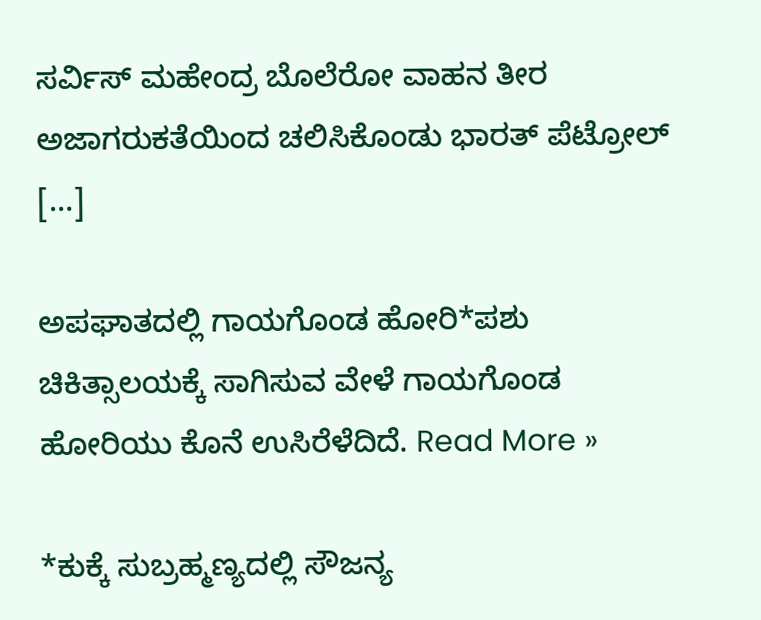ಸರ್ವಿಸ್ ಮಹೇಂದ್ರ ಬೊಲೆರೋ ವಾಹನ ತೀರ ಅಜಾಗರುಕತೆಯಿಂದ ಚಲಿಸಿಕೊಂಡು ಭಾರತ್ ಪೆಟ್ರೋಲ್ […]

ಅಪಘಾತದಲ್ಲಿ ಗಾಯಗೊಂಡ ಹೋರಿ*ಪಶು ಚಿಕಿತ್ಸಾಲಯಕ್ಕೆ ಸಾಗಿಸುವ ವೇಳೆ ಗಾಯಗೊಂಡ ಹೋರಿಯು ಕೊನೆ ಉಸಿರೆಳೆದಿದೆ. Read More »

*ಕುಕ್ಕೆ ಸುಬ್ರಹ್ಮಣ್ಯದಲ್ಲಿ ಸೌಜನ್ಯ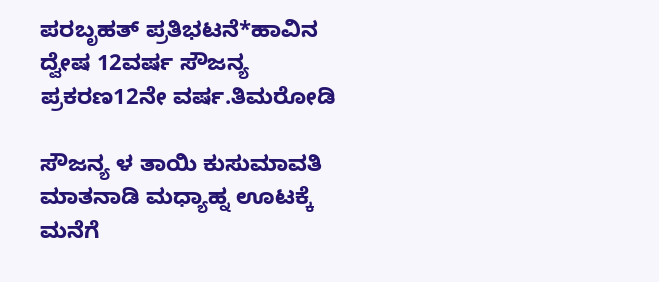ಪರಬೃಹತ್ ಪ್ರತಿಭಟನೆ*ಹಾವಿನ ದ್ವೇಷ 12ವರ್ಷ ಸೌಜನ್ಯ ಪ್ರಕರಣ12ನೇ ವರ್ಷ.ತಿಮರೋಡಿ

ಸೌಜನ್ಯ ಳ ತಾಯಿ ಕುಸುಮಾವತಿ ಮಾತನಾಡಿ ಮಧ್ಯಾಹ್ನ ಊಟಕ್ಕೆ ಮನೆಗೆ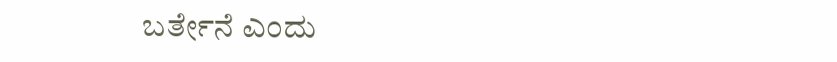ಬರ್ತೇನೆ ಎಂದು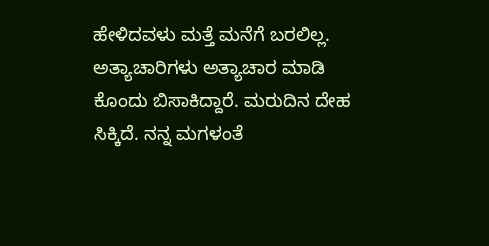ಹೇಳಿದವಳು ಮತ್ತೆ ಮನೆಗೆ ಬರಲಿಲ್ಲ. ಅತ್ಯಾಚಾರಿಗಳು ಅತ್ಯಾಚಾರ ಮಾಡಿ ಕೊಂದು ಬಿಸಾಕಿದ್ದಾರೆ. ಮರುದಿನ ದೇಹ ಸಿಕ್ಕಿದೆ. ನನ್ನ ಮಗಳಂತೆ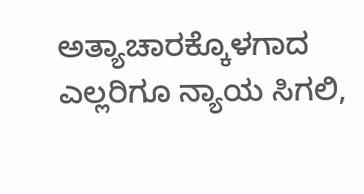ಅತ್ಯಾಚಾರಕ್ಕೊಳಗಾದ ಎಲ್ಲರಿಗೂ ನ್ಯಾಯ ಸಿಗಲಿ,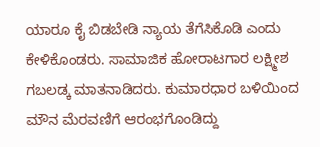ಯಾರೂ ಕೈ ಬಿಡಬೇಡಿ ನ್ಯಾಯ ತೆಗೆಸಿಕೊಡಿ ಎಂದು ಕೇಳಿಕೊಂಡರು. ಸಾಮಾಜಿಕ ಹೋರಾಟಗಾರ ಲಕ್ಷ್ಮೀಶ ಗಬಲಡ್ಕ ಮಾತನಾಡಿದರು. ಕುಮಾರಧಾರ ಬಳಿಯಿಂದ ಮೌನ ಮೆರವಣಿಗೆ ಆರಂಭಗೊಂಡಿದ್ದು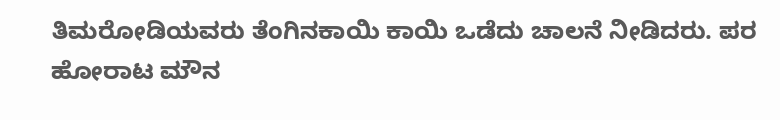ತಿಮರೋಡಿಯವರು ತೆಂಗಿನಕಾಯಿ ಕಾಯಿ ಒಡೆದು ಚಾಲನೆ ನೀಡಿದರು. ಪರ ಹೋರಾಟ ಮೌನ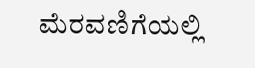ಮೆರವಣಿಗೆಯಲ್ಲಿ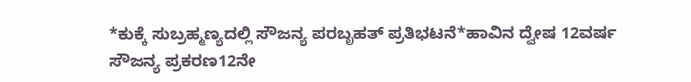*ಕುಕ್ಕೆ ಸುಬ್ರಹ್ಮಣ್ಯದಲ್ಲಿ ಸೌಜನ್ಯ ಪರಬೃಹತ್ ಪ್ರತಿಭಟನೆ*ಹಾವಿನ ದ್ವೇಷ 12ವರ್ಷ ಸೌಜನ್ಯ ಪ್ರಕರಣ12ನೇ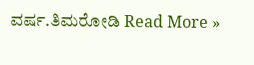ವರ್ಷ.ತಿಮರೋಡಿ Read More »